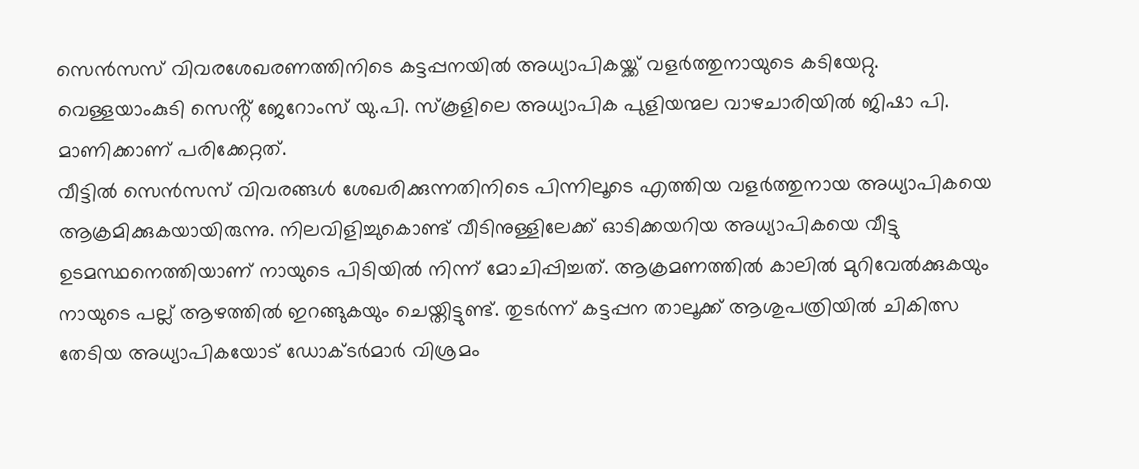സെൻസസ് വിവരശേഖരണത്തിനിടെ കട്ടപ്പനയിൽ അധ്യാപികയ്ക്ക് വളർത്തുനായുടെ കടിയേറ്റു. വെള്ളയാംകുടി സെൻ്റ് ജേറോംസ് യു.പി. സ്കൂളിലെ അധ്യാപിക പുളിയന്മല വാഴചാരിയിൽ ജിഷാ പി. മാണിക്കാണ് പരിക്കേറ്റത്.
വീട്ടിൽ സെൻസസ് വിവരങ്ങൾ ശേഖരിക്കുന്നതിനിടെ പിന്നിലൂടെ എത്തിയ വളർത്തുനായ അധ്യാപികയെ ആക്രമിക്കുകയായിരുന്നു. നിലവിളിച്ചുകൊണ്ട് വീടിനുള്ളിലേക്ക് ഓടിക്കയറിയ അധ്യാപികയെ വീട്ടു ഉടമസ്ഥനെത്തിയാണ് നായുടെ പിടിയിൽ നിന്ന് മോചിപ്പിച്ചത്. ആക്രമണത്തിൽ കാലിൽ മുറിവേൽക്കുകയും നായുടെ പല്ല് ആഴത്തിൽ ഇറങ്ങുകയും ചെയ്തിട്ടുണ്ട്. തുടർന്ന് കട്ടപ്പന താലൂക്ക് ആശുപത്രിയിൽ ചികിത്സ തേടിയ അധ്യാപികയോട് ഡോക്ടർമാർ വിശ്രമം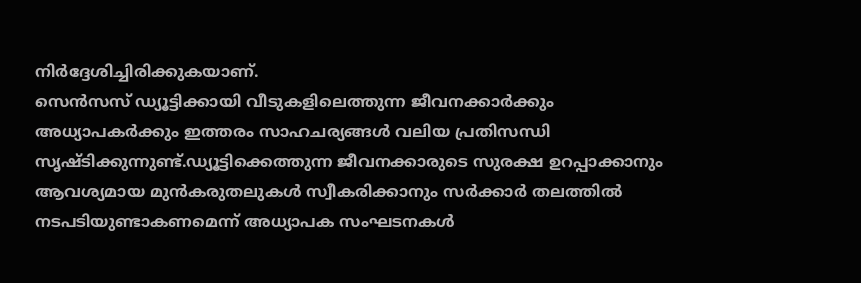നിർദ്ദേശിച്ചിരിക്കുകയാണ്.
സെൻസസ് ഡ്യൂട്ടിക്കായി വീടുകളിലെത്തുന്ന ജീവനക്കാർക്കും അധ്യാപകർക്കും ഇത്തരം സാഹചര്യങ്ങൾ വലിയ പ്രതിസന്ധി സൃഷ്ടിക്കുന്നുണ്ട്.ഡ്യൂട്ടിക്കെത്തുന്ന ജീവനക്കാരുടെ സുരക്ഷ ഉറപ്പാക്കാനും ആവശ്യമായ മുൻകരുതലുകൾ സ്വീകരിക്കാനും സർക്കാർ തലത്തിൽ നടപടിയുണ്ടാകണമെന്ന് അധ്യാപക സംഘടനകൾ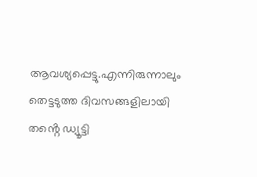ആവശ്യപ്പെട്ടു.എന്നിരുന്നാലും തെട്ടടുത്ത ദിവസങ്ങളിലായി തൻ്റെ ഡ്യൂട്ടി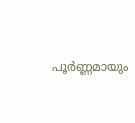പൂർണ്ണമായും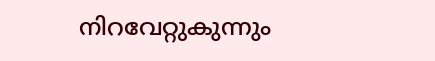നിറവേറ്റുകുന്നും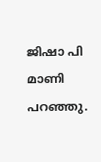ജിഷാ പി മാണി പറഞ്ഞു.